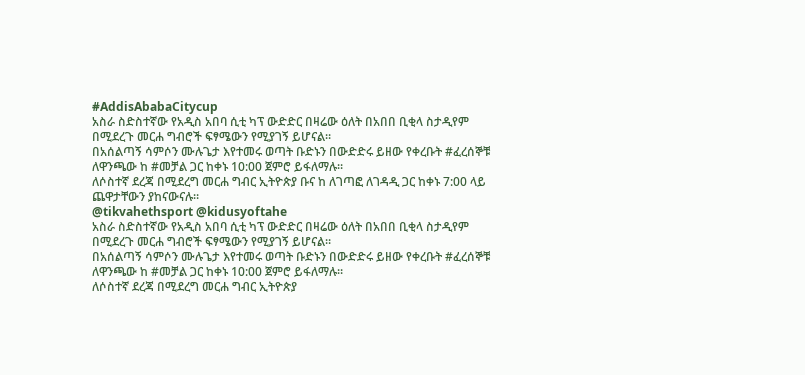#AddisAbabaCitycup
አስራ ስድስተኛው የአዲስ አበባ ሲቲ ካፕ ውድድር በዛሬው ዕለት በአበበ ቢቂላ ስታዲየም በሚደረጉ መርሐ ግብሮች ፍፃሜውን የሚያገኝ ይሆናል።
በአሰልጣኝ ሳምሶን ሙሉጌታ እየተመሩ ወጣት ቡድኑን በውድድሩ ይዘው የቀረቡት #ፈረሰኞቹ ለዋንጫው ከ #መቻል ጋር ከቀኑ 10:00 ጀምሮ ይፋለማሉ።
ለሶስተኛ ደረጃ በሚደረግ መርሐ ግብር ኢትዮጵያ ቡና ከ ለገጣፎ ለገዳዲ ጋር ከቀኑ 7:00 ላይ ጨዋታቸውን ያከናውናሉ።
@tikvahethsport @kidusyoftahe
አስራ ስድስተኛው የአዲስ አበባ ሲቲ ካፕ ውድድር በዛሬው ዕለት በአበበ ቢቂላ ስታዲየም በሚደረጉ መርሐ ግብሮች ፍፃሜውን የሚያገኝ ይሆናል።
በአሰልጣኝ ሳምሶን ሙሉጌታ እየተመሩ ወጣት ቡድኑን በውድድሩ ይዘው የቀረቡት #ፈረሰኞቹ ለዋንጫው ከ #መቻል ጋር ከቀኑ 10:00 ጀምሮ ይፋለማሉ።
ለሶስተኛ ደረጃ በሚደረግ መርሐ ግብር ኢትዮጵያ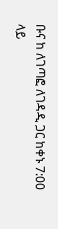ቡና ከ ለገጣፎ ለገዳዲ ጋር ከቀኑ 7:00 ላይ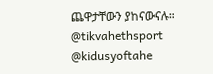ጨዋታቸውን ያከናውናሉ።
@tikvahethsport @kidusyoftahe